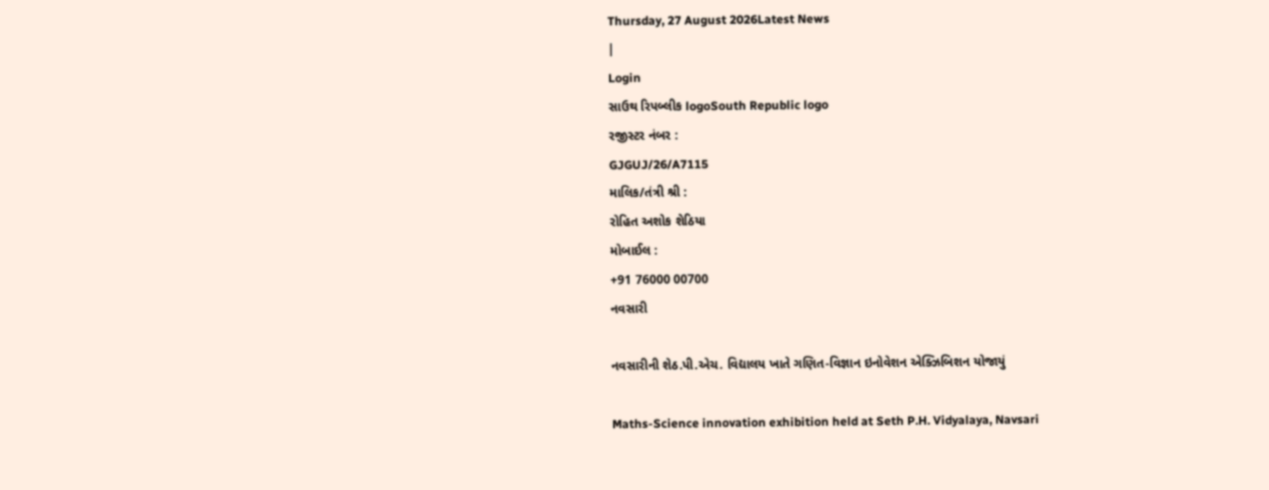Thursday, 27 August 2026Latest News
|
Login
સાઉથ રિપબ્લીક logoSouth Republic logo
રજીસ્ટર નંબર :
GJGUJ/26/A7115
માલિક/તંત્રી શ્રી :
રોહિત અશોક શેઠિયા
મોબાઈલ :
+91 76000 00700
નવસારી

નવસારીની શેઠ.પી.એચ. વિદ્યાલય ખાતે ગણિત-વિજ્ઞાન ઇનોવેશન એક્ઝિબિશન યોજાયું

Maths-Science innovation exhibition held at Seth P.H. Vidyalaya, Navsari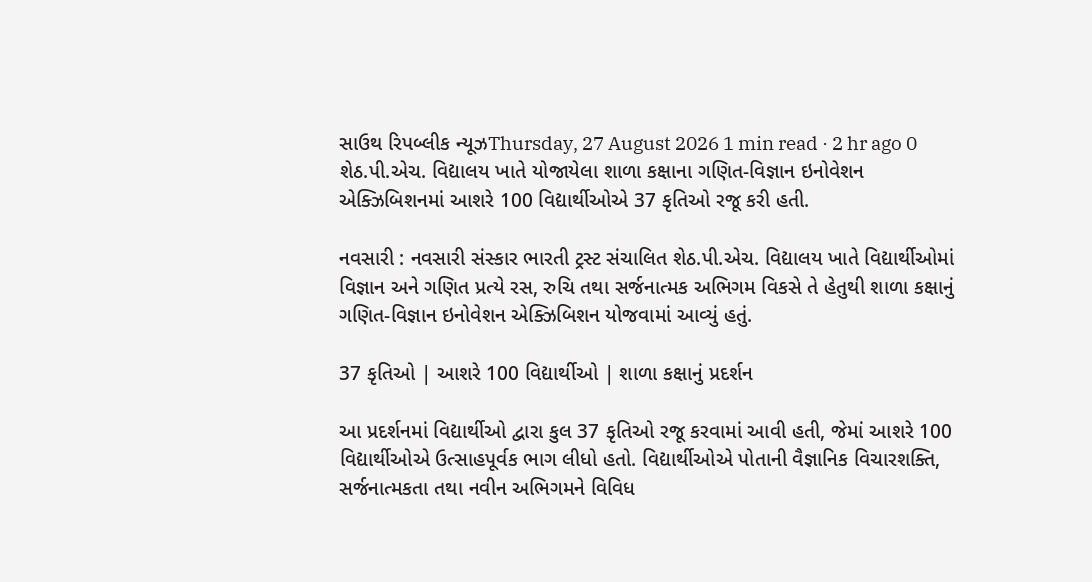સાઉથ રિપબ્લીક ન્યૂઝThursday, 27 August 2026 1 min read · 2 hr ago 0
શેઠ.પી.એચ. વિદ્યાલય ખાતે યોજાયેલા શાળા કક્ષાના ગણિત-વિજ્ઞાન ઇનોવેશન એક્ઝિબિશનમાં આશરે 100 વિદ્યાર્થીઓએ 37 કૃતિઓ રજૂ કરી હતી.

નવસારી : નવસારી સંસ્કાર ભારતી ટ્રસ્ટ સંચાલિત શેઠ.પી.એચ. વિદ્યાલય ખાતે વિદ્યાર્થીઓમાં વિજ્ઞાન અને ગણિત પ્રત્યે રસ, રુચિ તથા સર્જનાત્મક અભિગમ વિકસે તે હેતુથી શાળા કક્ષાનું ગણિત-વિજ્ઞાન ઇનોવેશન એક્ઝિબિશન યોજવામાં આવ્યું હતું.

37 કૃતિઓ | આશરે 100 વિદ્યાર્થીઓ | શાળા કક્ષાનું પ્રદર્શન

આ પ્રદર્શનમાં વિદ્યાર્થીઓ દ્વારા કુલ 37 કૃતિઓ રજૂ કરવામાં આવી હતી, જેમાં આશરે 100 વિદ્યાર્થીઓએ ઉત્સાહપૂર્વક ભાગ લીધો હતો. વિદ્યાર્થીઓએ પોતાની વૈજ્ઞાનિક વિચારશક્તિ, સર્જનાત્મકતા તથા નવીન અભિગમને વિવિધ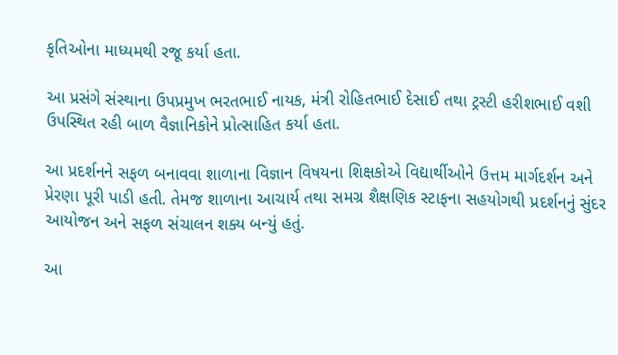કૃતિઓના માધ્યમથી રજૂ કર્યા હતા.

આ પ્રસંગે સંસ્થાના ઉપપ્રમુખ ભરતભાઈ નાયક, મંત્રી રોહિતભાઈ દેસાઈ તથા ટ્રસ્ટી હરીશભાઈ વશી ઉપસ્થિત રહી બાળ વૈજ્ઞાનિકોને પ્રોત્સાહિત કર્યા હતા.

આ પ્રદર્શનને સફળ બનાવવા શાળાના વિજ્ઞાન વિષયના શિક્ષકોએ વિદ્યાર્થીઓને ઉત્તમ માર્ગદર્શન અને પ્રેરણા પૂરી પાડી હતી. તેમજ શાળાના આચાર્ય તથા સમગ્ર શૈક્ષણિક સ્ટાફના સહયોગથી પ્રદર્શનનું સુંદર આયોજન અને સફળ સંચાલન શક્ય બન્યું હતું.

આ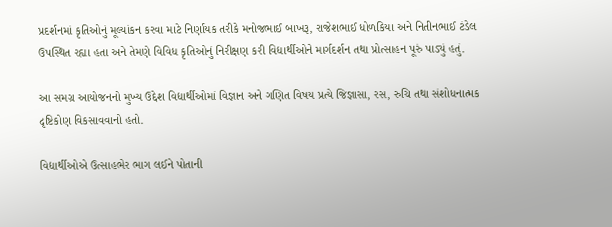પ્રદર્શનમાં કૃતિઓનું મૂલ્યાંકન કરવા માટે નિર્ણાયક તરીકે મનોજભાઈ બાખરૂ, રાજેશભાઈ ધોળકિયા અને નિતીનભાઈ ટંડેલ ઉપસ્થિત રહ્યા હતા અને તેમણે વિવિધ કૃતિઓનું નિરીક્ષણ કરી વિદ્યાર્થીઓને માર્ગદર્શન તથા પ્રોત્સાહન પૂરું પાડ્યું હતું.

આ સમગ્ર આયોજનનો મુખ્ય ઉદ્દેશ વિદ્યાર્થીઓમાં વિજ્ઞાન અને ગણિત વિષય પ્રત્યે જિજ્ઞાસા, રસ, રુચિ તથા સંશોધનાત્મક દૃષ્ટિકોણ વિકસાવવાનો હતો.

વિદ્યાર્થીઓએ ઉત્સાહભેર ભાગ લઈને પોતાની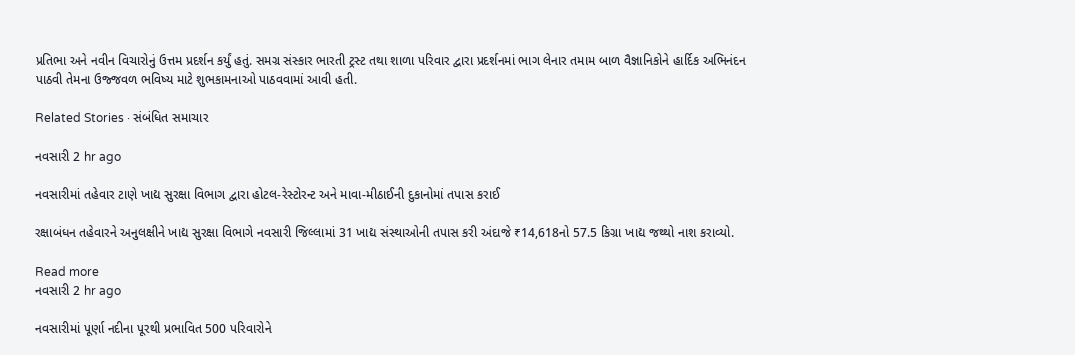પ્રતિભા અને નવીન વિચારોનું ઉત્તમ પ્રદર્શન કર્યું હતું. સમગ્ર સંસ્કાર ભારતી ટ્રસ્ટ તથા શાળા પરિવાર દ્વારા પ્રદર્શનમાં ભાગ લેનાર તમામ બાળ વૈજ્ઞાનિકોને હાર્દિક અભિનંદન પાઠવી તેમના ઉજ્જવળ ભવિષ્ય માટે શુભકામનાઓ પાઠવવામાં આવી હતી.

Related Stories · સંબંધિત સમાચાર

નવસારી 2 hr ago

નવસારીમાં તહેવાર ટાણે ખાદ્ય સુરક્ષા વિભાગ દ્વારા હોટલ-રેસ્ટોરન્ટ અને માવા-મીઠાઈની દુકાનોમાં તપાસ કરાઈ

રક્ષાબંધન તહેવારને અનુલક્ષીને ખાદ્ય સુરક્ષા વિભાગે નવસારી જિલ્લામાં 31 ખાદ્ય સંસ્થાઓની તપાસ કરી અંદાજે ₹14,618નો 57.5 કિગ્રા ખાદ્ય જથ્થો નાશ કરાવ્યો.

Read more
નવસારી 2 hr ago

નવસારીમાં પૂર્ણા નદીના પૂરથી પ્રભાવિત 500 પરિવારોને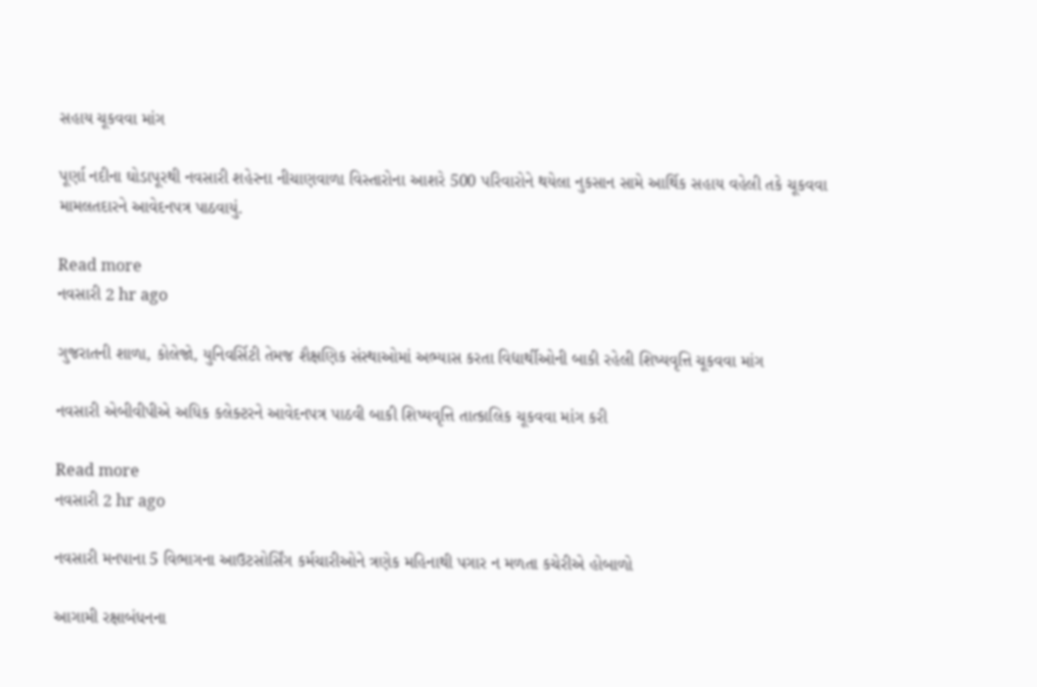સહાય ચૂકવવા માંગ

પૂર્ણા નદીના ઘોડાપૂરથી નવસારી શહેરના નીચાણવાળા વિસ્તારોના આશરે 500 પરિવારોને થયેલા નુકસાન સામે આર્થિક સહાય વહેલી તકે ચૂકવવા મામલતદારને આવેદનપત્ર પાઠવાયું.

Read more
નવસારી 2 hr ago

ગુજરાતની શાળા, કોલેજો, યુનિવર્સિટી તેમજ શૈક્ષણિક સંસ્થાઓમાં અભ્યાસ કરતા વિદ્યાર્થીઓની બાકી રહેલી શિષ્યવૃત્તિ ચૂકવવા માંગ

નવસારી એબીવીપીએ અધિક કલેક્ટરને આવેદનપત્ર પાઠવી બાકી શિષ્યવૃત્તિ તાત્કાલિક ચૂકવવા માંગ કરી

Read more
નવસારી 2 hr ago

નવસારી મનપાના 5 વિભાગના આઉટસોર્સિંગ કર્મચારીઓને ત્રણેક મહિનાથી પગાર ન મળતા કચેરીએ હોબાળો

આગામી રક્ષાબંધનના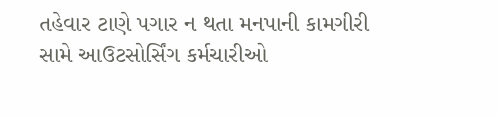તહેવાર ટાણે પગાર ન થતા મનપાની કામગીરી સામે આઉટસોર્સિંગ કર્મચારીઓ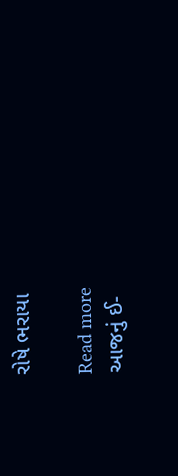રોષે ભરાયા

Read more
આજનું ઈ-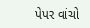પેપર વાંચો